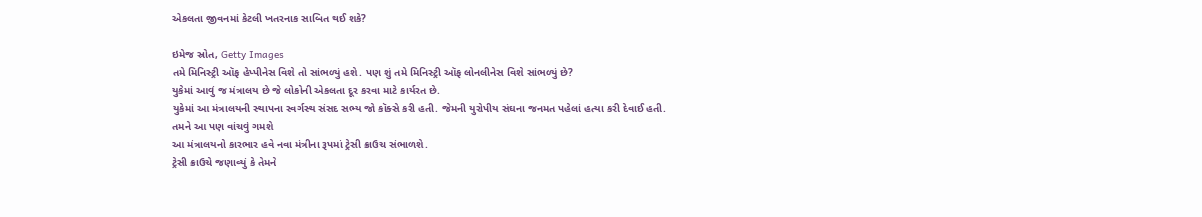એકલતા જીવનમાં કેટલી ખતરનાક સાબિત થઈ શકે?

ઇમેજ સ્રોત, Getty Images
તમે મિનિસ્ટ્રી ઑફ હેપ્પીનેસ વિશે તો સાંભળ્યું હશે. પણ શું તમે મિનિસ્ટ્રી ઑફ લોનલીનેસ વિશે સાંભળ્યું છે?
યુકેમાં આવું જ મંત્રાલય છે જે લોકોની એકલતા દૂર કરવા માટે કાર્યરત છે.
યુકેમાં આ મંત્રાલયની સ્થાપના સ્વર્ગસ્થ સંસદ સભ્ય જો કૉક્સે કરી હતી. જેમની યુરોપીય સંઘના જનમત પહેલાં હત્યા કરી દેવાઈ હતી.
તમને આ પણ વાંચવું ગમશે
આ મંત્રાલયનો કારભાર હવે નવા મંત્રીના રૂપમાં ટ્રેસી ક્રાઉચ સંભાળશે.
ટ્રેસી ક્રાઉચે જણાવ્યું કે તેમને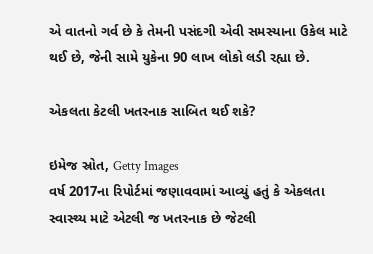એ વાતનો ગર્વ છે કે તેમની પસંદગી એવી સમસ્યાના ઉકેલ માટે થઈ છે, જેની સામે યુકેના 90 લાખ લોકો લડી રહ્યા છે.

એકલતા કેટલી ખતરનાક સાબિત થઈ શકે?

ઇમેજ સ્રોત, Getty Images
વર્ષ 2017ના રિપોર્ટમાં જણાવવામાં આવ્યું હતું કે એકલતા સ્વાસ્થ્ય માટે એટલી જ ખતરનાક છે જેટલી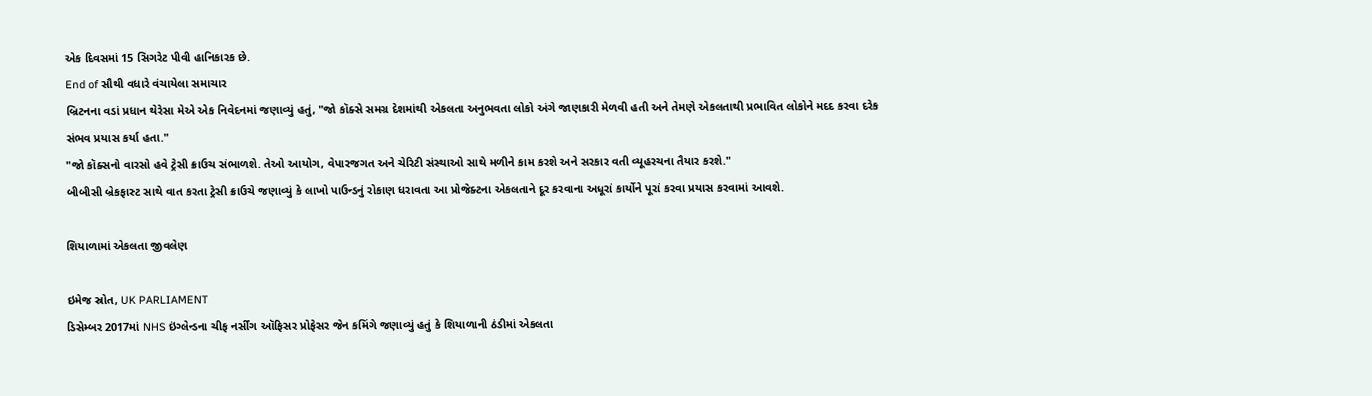એક દિવસમાં 15 સિગરેટ પીવી હાનિકારક છે.
End of સૌથી વધારે વંચાયેલા સમાચાર
બ્રિટનના વડાં પ્રધાન થેરેસા મેએ એક નિવેદનમાં જણાવ્યું હતું, "જો કૉક્સે સમગ્ર દેશમાંથી એકલતા અનુભવતા લોકો અંગે જાણકારી મેળવી હતી અને તેમણે એકલતાથી પ્રભાવિત લોકોને મદદ કરવા દરેક સંભવ પ્રયાસ કર્યા હતા."
"જો કૉક્સનો વારસો હવે ટ્રેસી ક્રાઉચ સંભાળશે. તેઓ આયોગ, વેપારજગત અને ચેરિટી સંસ્થાઓ સાથે મળીને કામ કરશે અને સરકાર વતી વ્યૂહરચના તૈયાર કરશે."
બીબીસી બ્રેકફાસ્ટ સાથે વાત કરતા ટ્રેસી ક્રાઉચે જણાવ્યું કે લાખો પાઉન્ડનું રોકાણ ધરાવતા આ પ્રોજેક્ટના એકલતાને દૂર કરવાના અધૂરાં કાર્યોને પૂરાં કરવા પ્રયાસ કરવામાં આવશે.

શિયાળામાં એકલતા જીવલેણ

ઇમેજ સ્રોત, UK PARLIAMENT
ડિસેમ્બર 2017માં NHS ઇંગ્લેન્ડના ચીફ નર્સીંગ ઑફિસર પ્રોફેસર જેન કમિંગે જણાવ્યું હતું કે શિયાળાની ઠંડીમાં એકલતા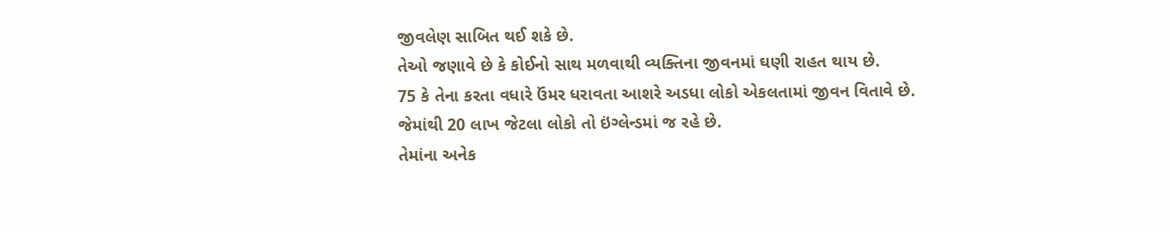જીવલેણ સાબિત થઈ શકે છે.
તેઓ જણાવે છે કે કોઈનો સાથ મળવાથી વ્યક્તિના જીવનમાં ઘણી રાહત થાય છે.
75 કે તેના કરતા વધારે ઉંમર ધરાવતા આશરે અડધા લોકો એકલતામાં જીવન વિતાવે છે. જેમાંથી 20 લાખ જેટલા લોકો તો ઇંગ્લેન્ડમાં જ રહે છે.
તેમાંના અનેક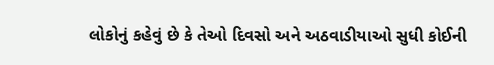લોકોનું કહેવું છે કે તેઓ દિવસો અને અઠવાડીયાઓ સુધી કોઈની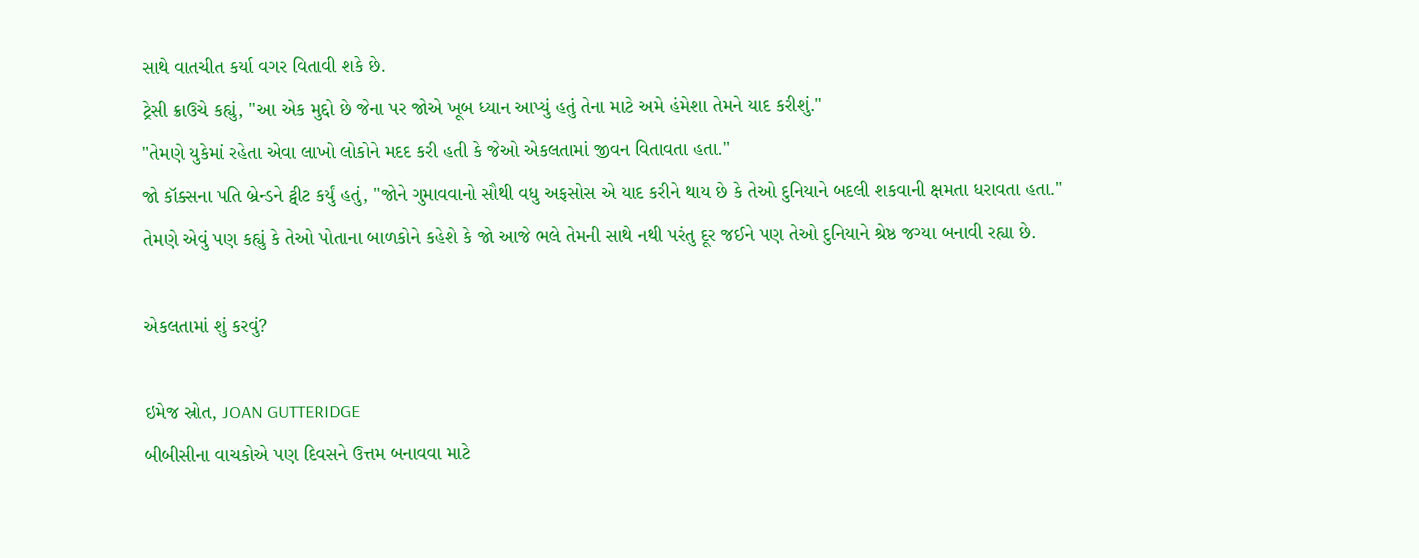સાથે વાતચીત કર્યા વગર વિતાવી શકે છે.
ટ્રેસી ક્રાઉચે કહ્યું, "આ એક મુદ્દો છે જેના પર જોએ ખૂબ ધ્યાન આપ્યું હતું તેના માટે અમે હંમેશા તેમને યાદ કરીશું."
"તેમણે યુકેમાં રહેતા એવા લાખો લોકોને મદદ કરી હતી કે જેઓ એકલતામાં જીવન વિતાવતા હતા."
જો કૉક્સના પતિ બ્રેન્ડને ટ્વીટ કર્યું હતું, "જોને ગુમાવવાનો સૌથી વધુ અફસોસ એ યાદ કરીને થાય છે કે તેઓ દુનિયાને બદલી શકવાની ક્ષમતા ધરાવતા હતા."
તેમણે એવું પણ કહ્યું કે તેઓ પોતાના બાળકોને કહેશે કે જો આજે ભલે તેમની સાથે નથી પરંતુ દૂર જઈને પણ તેઓ દુનિયાને શ્રેષ્ઠ જગ્યા બનાવી રહ્યા છે.

એકલતામાં શું કરવું?

ઇમેજ સ્રોત, JOAN GUTTERIDGE
બીબીસીના વાચકોએ પણ દિવસને ઉત્તમ બનાવવા માટે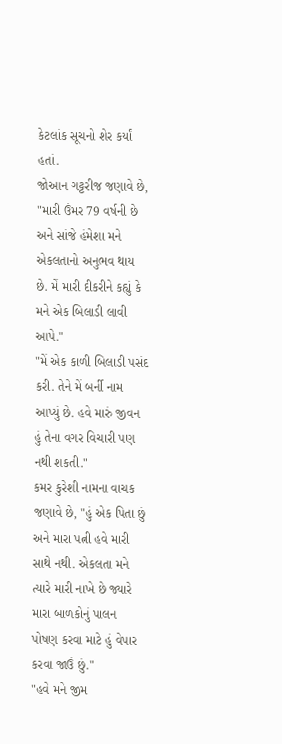કેટલાંક સૂચનો શેર કર્યાં હતાં.
જોઆન ગટ્ટરીજ જણાવે છે, "મારી ઉંમર 79 વર્ષની છે અને સાંજે હંમેશા મને એકલતાનો અનુભવ થાય છે. મેં મારી દીકરીને કહ્યું કે મને એક બિલાડી લાવી આપે."
"મેં એક કાળી બિલાડી પસંદ કરી. તેને મેં બર્ની નામ આપ્યું છે. હવે મારું જીવન હું તેના વગર વિચારી પણ નથી શકતી."
કમર કુરેશી નામના વાચક જણાવે છે, "હું એક પિતા છું અને મારા પત્ની હવે મારી સાથે નથી. એકલતા મને ત્યારે મારી નાખે છે જ્યારે મારા બાળકોનું પાલન પોષણ કરવા માટે હું વેપાર કરવા જાઉં છું."
"હવે મને જીમ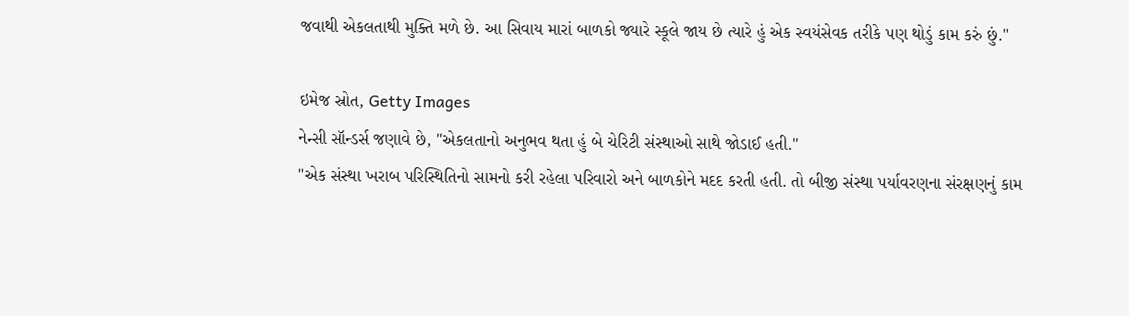જવાથી એકલતાથી મુક્તિ મળે છે. આ સિવાય મારાં બાળકો જ્યારે સ્કૂલે જાય છે ત્યારે હું એક સ્વયંસેવક તરીકે પણ થોડું કામ કરું છું."

ઇમેજ સ્રોત, Getty Images
નેન્સી સૉન્ડર્સ જણાવે છે, "એકલતાનો અનુભવ થતા હું બે ચેરિટી સંસ્થાઓ સાથે જોડાઈ હતી."
"એક સંસ્થા ખરાબ પરિસ્થિતિનો સામનો કરી રહેલા પરિવારો અને બાળકોને મદદ કરતી હતી. તો બીજી સંસ્થા પર્યાવરણના સંરક્ષણનું કામ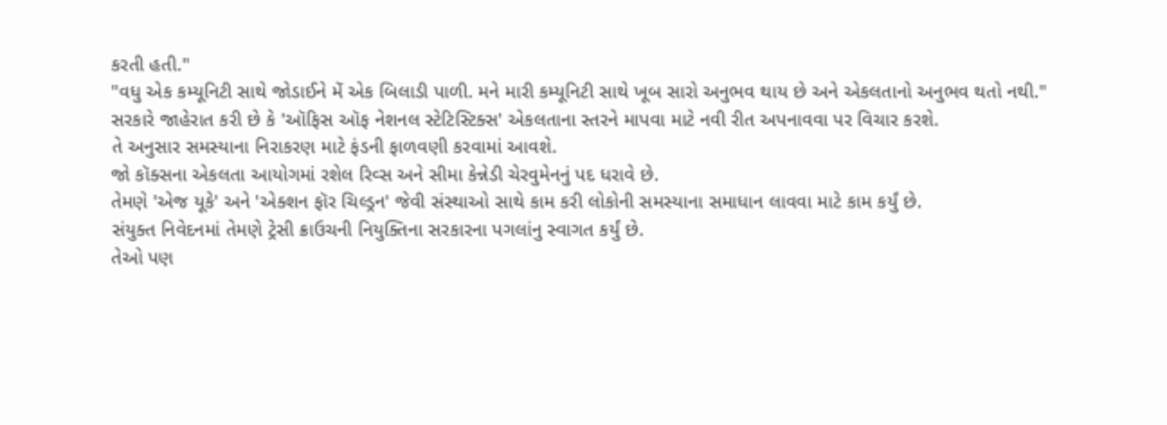કરતી હતી."
"વધુ એક કમ્યૂનિટી સાથે જોડાઈને મેં એક બિલાડી પાળી. મને મારી કમ્યૂનિટી સાથે ખૂબ સારો અનુભવ થાય છે અને એકલતાનો અનુભવ થતો નથી."
સરકારે જાહેરાત કરી છે કે 'ઑફિસ ઑફ નેશનલ સ્ટેટિસ્ટિક્સ' એકલતાના સ્તરને માપવા માટે નવી રીત અપનાવવા પર વિચાર કરશે.
તે અનુસાર સમસ્યાના નિરાકરણ માટે ફંડની ફાળવણી કરવામાં આવશે.
જો કૉક્સના એકલતા આયોગમાં રશેલ રિવ્સ અને સીમા કેન્નેડી ચેરવુમેનનું પદ ધરાવે છે.
તેમણે 'એજ યૂકે' અને 'એક્શન ફૉર ચિલ્ડ્રન' જેવી સંસ્થાઓ સાથે કામ કરી લોકોની સમસ્યાના સમાધાન લાવવા માટે કામ કર્યું છે.
સંયુક્ત નિવેદનમાં તેમણે ટ્રેસી ક્રાઉચની નિયુક્તિના સરકારના પગલાંનુ સ્વાગત કર્યું છે.
તેઓ પણ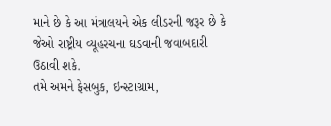માને છે કે આ મંત્રાલયને એક લીડરની જરૂર છે કે જેઓ રાષ્ટ્રીય વ્યૂહરચના ઘડવાની જવાબદારી ઉઠાવી શકે.
તમે અમને ફેસબુક, ઇન્સ્ટાગ્રામ,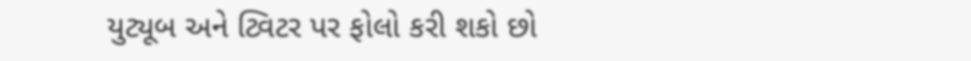યુટ્યૂબ અને ટ્વિટર પર ફોલો કરી શકો છો